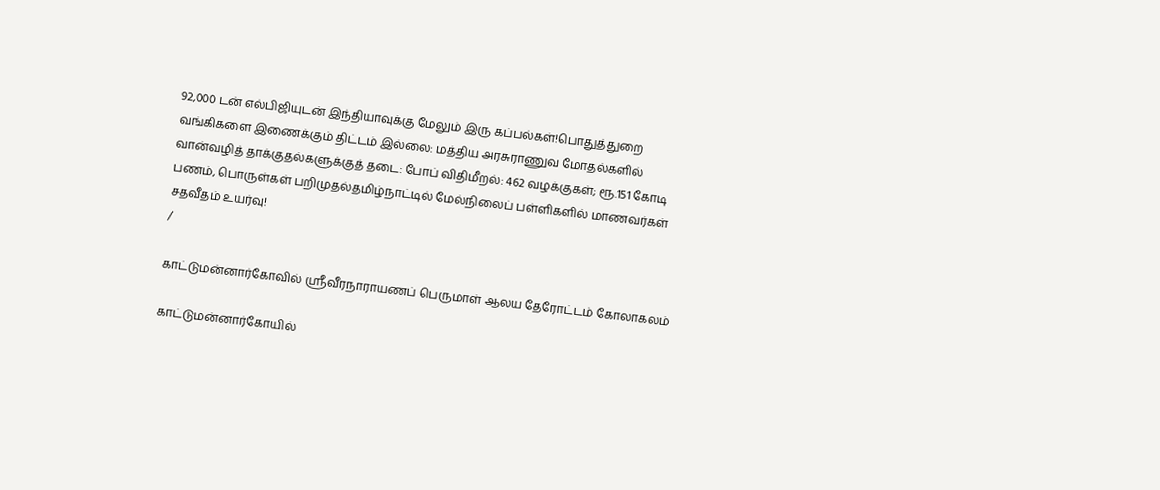92,000 டன் எல்பிஜியுடன் இந்தியாவுக்கு மேலும் இரு கப்பல்கள்!பொதுத்துறை வங்கிகளை இணைக்கும் திட்டம் இல்லை: மத்திய அரசுராணுவ மோதல்களில் வான்வழித் தாக்குதல்களுக்குத் தடை: போப் விதிமீறல்: 462 வழக்குகள்; ரூ.151 கோடி பணம், பொருள்கள் பறிமுதல்தமிழ்நாட்டில் மேல்நிலைப் பள்ளிகளில் மாணவர்கள் சதவீதம் உயர்வு!
/

காட்டுமன்னார்கோவில் ஸ்ரீவீரநாராயணப் பெருமாள் ஆலய தேரோட்டம் கோலாகலம்

காட்டுமன்னார்கோயில்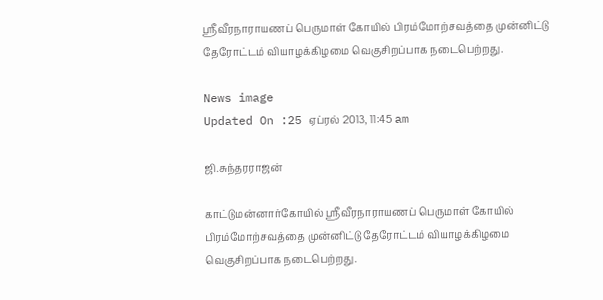ஸ்ரீவீரநாராயணப் பெருமாள் கோயில் பிரம்மோற்சவத்தை முன்னிட்டு தேரோட்டம் வியாழக்கிழமை வெகுசிறப்பாக நடைபெற்றது.

News image
Updated On :25 ஏப்ரல் 2013, 11:45 am

ஜி.சுந்தரராஜன்

காட்டுமன்னார்கோயில் ஸ்ரீவீரநாராயணப் பெருமாள் கோயில் பிரம்மோற்சவத்தை முன்னிட்டு தேரோட்டம் வியாழக்கிழமை வெகுசிறப்பாக நடைபெற்றது.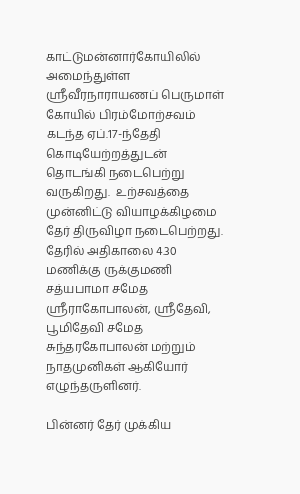காட்டுமன்னார்கோயிலில் அமைந்துள்ள ஸ்ரீவீரநாராயணப் பெருமாள் கோயில் பிரம்மோற்சவம் கடந்த ஏப்.17-ந்தேதி கொடியேற்றத்துடன் தொடங்கி நடைபெற்று வருகிறது.  உற்சவத்தை முன்னிட்டு வியாழக்கிழமை தேர் திருவிழா நடைபெற்றது. தேரில் அதிகாலை 4.30 மணிக்கு ருக்குமணி சத்யபாமா சமேத ஶ்ரீராகோபாலன், ஶ்ரீதேவி, பூமிதேவி சமேத சுந்தரகோபாலன் மற்றும் நாதமுனிகள் ஆகியோர் எழுந்தருளினர்.

பின்னர் தேர் முக்கிய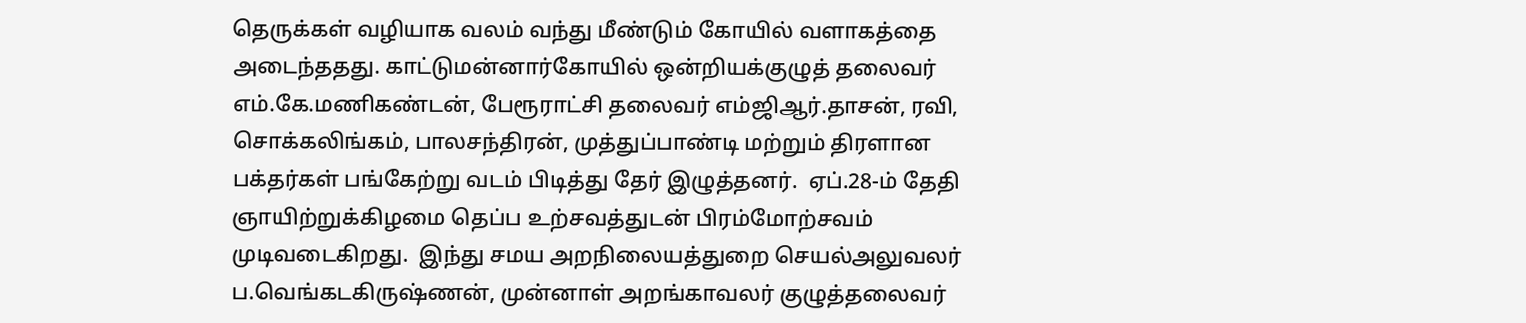தெருக்கள் வழியாக வலம் வந்து மீண்டும் கோயில் வளாகத்தை அடைந்ததது. காட்டுமன்னார்கோயில் ஒன்றியக்குழுத் தலைவர் எம்.கே.மணிகண்டன், பேரூராட்சி தலைவர் எம்ஜிஆர்.தாசன், ரவி,  சொக்கலிங்கம், பாலசந்திரன், முத்துப்பாண்டி மற்றும் திரளான பக்தர்கள் பங்கேற்று வடம் பிடித்து தேர் இழுத்தனர்.  ஏப்.28-ம் தேதி ஞாயிற்றுக்கிழமை தெப்ப உற்சவத்துடன் பிரம்மோற்சவம் முடிவடைகிறது.  இந்து சமய அறநிலையத்துறை செயல்அலுவலர் ப.வெங்கடகிருஷ்ணன், முன்னாள் அறங்காவலர் குழுத்தலைவர்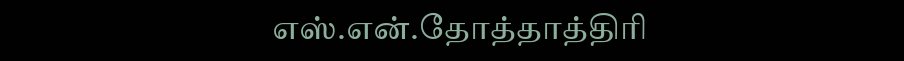எஸ்.என்.தோத்தாத்திரி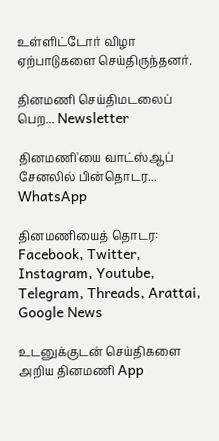உள்ளிட்டோர் விழா ஏற்பாடுகளை செய்திருந்தனர்.

தினமணி செய்திமடலைப் பெற... Newsletter

தினமணி'யை வாட்ஸ்ஆப் சேனலில் பின்தொடர... WhatsApp

தினமணியைத் தொடர: Facebook, Twitter, Instagram, Youtube, Telegram, Threads, Arattai, Google News

உடனுக்குடன் செய்திகளை அறிய தினமணி App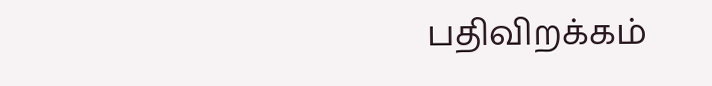பதிவிறக்கம்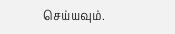செய்யவும்.